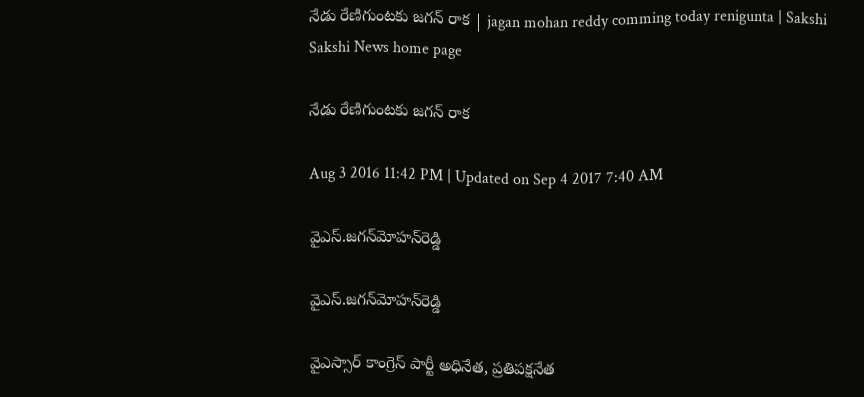నేడు రేణిగుంటకు జగన్‌ రాక | jagan mohan reddy comming today renigunta | Sakshi
Sakshi News home page

నేడు రేణిగుంటకు జగన్‌ రాక

Aug 3 2016 11:42 PM | Updated on Sep 4 2017 7:40 AM

వైఎస్‌.జగన్‌మోహన్‌రెడ్డి

వైఎస్‌.జగన్‌మోహన్‌రెడ్డి

వైఎస్సార్‌ కాంగ్రెస్‌ పార్టీ అధినేత, ప్రతిపక్షనేత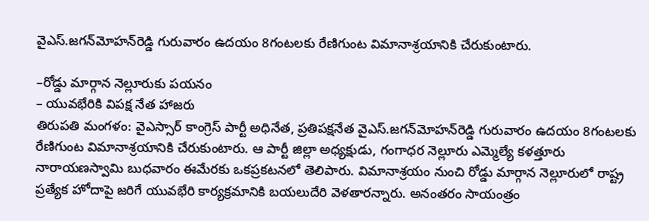వైఎస్‌.జగన్‌మోహన్‌రెడ్డి గురువారం ఉదయం 8గంటలకు రేణిగుంట విమానాశ్రయానికి చేరుకుంటారు.

–రోడ్డు మార్గాన నెల్లూరుకు పయనం
– యువభేరికి విపక్ష నేత హాజరు
తిరుపతి మంగళం: వైఎస్సార్‌ కాంగ్రెస్‌ పార్టీ అధినేత, ప్రతిపక్షనేత వైఎస్‌.జగన్‌మోహన్‌రెడ్డి గురువారం ఉదయం 8గంటలకు రేణిగుంట విమానాశ్రయానికి చేరుకుంటారు. ఆ పార్టీ జిల్లా అధ్యక్షుడు, గంగాధర నెల్లూరు ఎమ్మెల్యే కళత్తూరు నారాయణస్వామి బుధవారం ఈమేరకు ఒకప్రకటనలో తెలిపారు. విమానాశ్రయం నుంచి రోడ్డు మార్గాన నెల్లూరులో రాష్ట్ర ప్రత్యేక హోదాపై జరిగే యువభేరి కార్యక్రమానికి బయలుదేరి వెళతారన్నారు. అనంతరం సాయంత్రం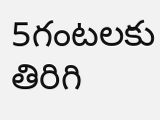5గంటలకు తిరిగి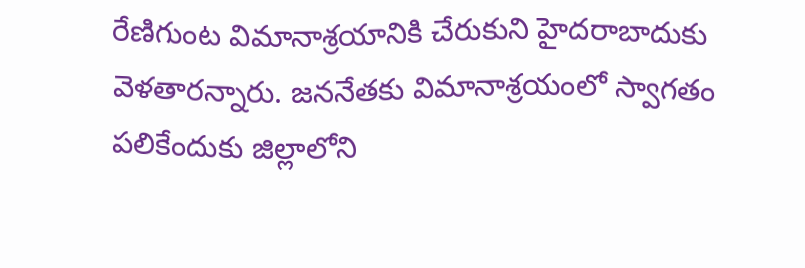రేణిగుంట విమానాశ్రయానికి చేరుకుని హైదరాబాదుకు వెళతారన్నారు. జననేతకు విమానాశ్రయంలో స్వాగతం పలికేందుకు జిల్లాలోని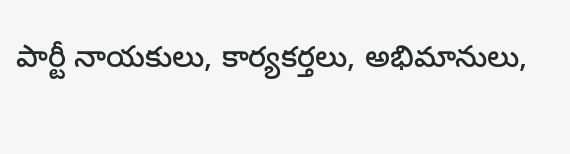పార్టీ నాయకులు, కార్యకర్తలు, అభిమానులు,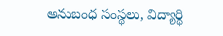అనుబంధ సంస్థలు, విద్యార్థి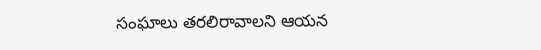సంఘాలు తరలిరావాలని ఆయన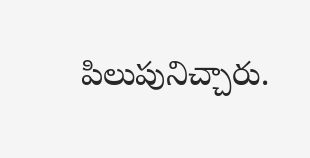పిలుపునిచ్చారు.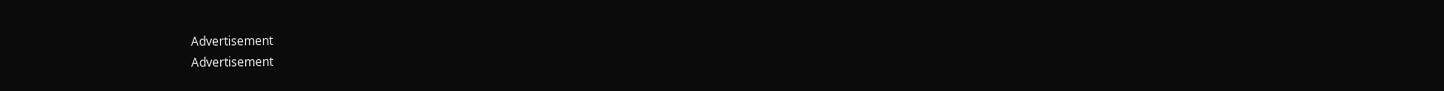Advertisement
Advertisement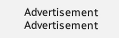Advertisement
Advertisement